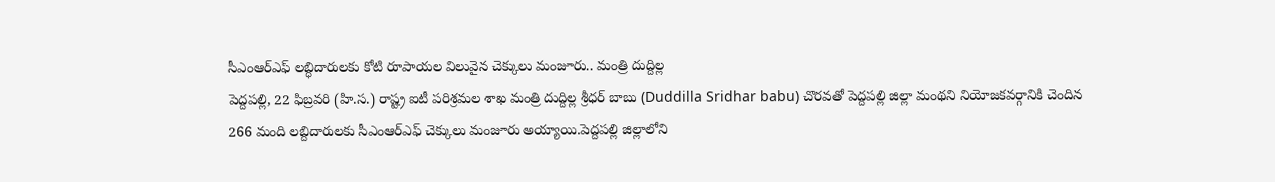సీఎంఆర్ఎఫ్ లబ్ధిదారులకు కోటి రూపాయల విలువైన చెక్కులు మంజూరు.. మంత్రి దుద్దిల్ల
పెద్దపల్లి, 22 ఫిబ్రవరి (హి.స.) రాష్ట్ర ఐటీ పరిశ్రమల శాఖ మంత్రి దుద్దిల్ల శ్రీధర్ బాబు (Duddilla Sridhar babu) చొరవతో పెద్దపల్లి జిల్లా మంథని నియోజకవర్గానికి చెందిన 266 మంది లబ్దిదారులకు సీఎంఆర్ఎఫ్ చెక్కులు మంజూరు అయ్యాయి.పెద్దపల్లి జిల్లాలోని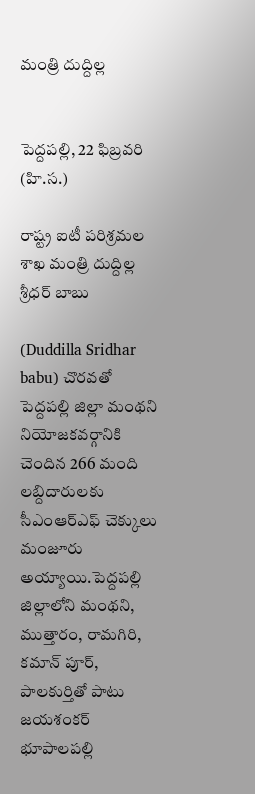మంత్రి దుద్దిల్ల


పెద్దపల్లి, 22 ఫిబ్రవరి (హి.స.)

రాష్ట్ర ఐటీ పరిశ్రమల శాఖ మంత్రి దుద్దిల్ల శ్రీధర్ బాబు

(Duddilla Sridhar babu) చొరవతో పెద్దపల్లి జిల్లా మంథని నియోజకవర్గానికి చెందిన 266 మంది లబ్దిదారులకు సీఎంఆర్ఎఫ్ చెక్కులు మంజూరు అయ్యాయి.పెద్దపల్లి జిల్లాలోని మంథని, ముత్తారం, రామగిరి, కమాన్ పూర్, పాలకుర్తితో పాటు జయశంకర్ భూపాలపల్లి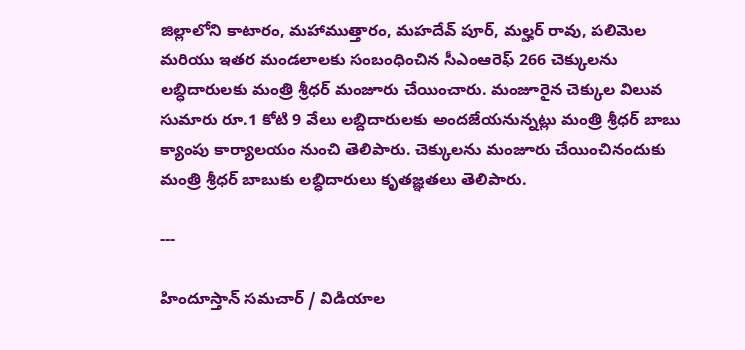జిల్లాలోని కాటారం, మహాముత్తారం, మహదేవ్ పూర్, మల్హర్ రావు, పలిమెల మరియు ఇతర మండలాలకు సంబంధించిన సీఎంఆరెఫ్ 266 చెక్కులను లబ్ధిదారులకు మంత్రి శ్రీధర్ మంజూరు చేయించారు. మంజూరైన చెక్కుల విలువ సుమారు రూ.1 కోటి 9 వేలు లబ్దిదారులకు అందజేయనున్నట్లు మంత్రి శ్రీధర్ బాబు క్యాంపు కార్యాలయం నుంచి తెలిపారు. చెక్కులను మంజూరు చేయించినందుకు మంత్రి శ్రీధర్ బాబుకు లబ్ధిదారులు కృతజ్ఞతలు తెలిపారు.

---

హిందూస్తాన్ సమచార్ / విడియాల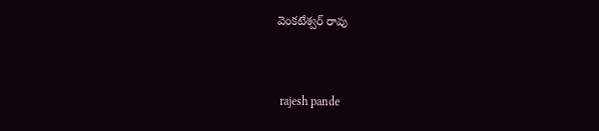వెంకటేశ్వర్ రావు


 rajesh pande